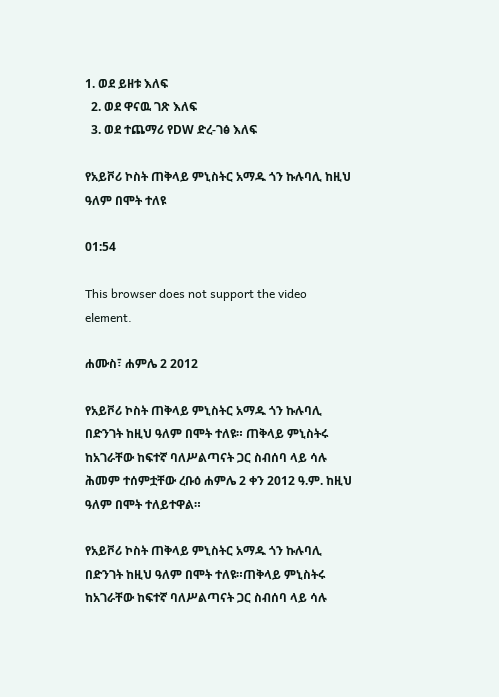1. ወደ ይዘቱ እለፍ
  2. ወደ ዋናዉ ገጽ እለፍ
  3. ወደ ተጨማሪ የDW ድረ-ገፅ እለፍ

የአይቮሪ ኮስት ጠቅላይ ምኒስትር አማዱ ጎን ኩሉባሊ ከዚህ ዓለም በሞት ተለዩ

01:54

This browser does not support the video element.

ሐሙስ፣ ሐምሌ 2 2012

የአይቮሪ ኮስት ጠቅላይ ምኒስትር አማዱ ጎን ኩሉባሊ በድንገት ከዚህ ዓለም በሞት ተለዩ። ጠቅላይ ምኒስትሩ ከአገራቸው ከፍተኛ ባለሥልጣናት ጋር ስብሰባ ላይ ሳሉ ሕመም ተሰምቷቸው ረቡዕ ሐምሌ 2 ቀን 2012 ዓ.ም. ከዚህ ዓለም በሞት ተለይተዋል።

የአይቮሪ ኮስት ጠቅላይ ምኒስትር አማዱ ጎን ኩሉባሊ በድንገት ከዚህ ዓለም በሞት ተለዩ።ጠቅላይ ምኒስትሩ ከአገራቸው ከፍተኛ ባለሥልጣናት ጋር ስብሰባ ላይ ሳሉ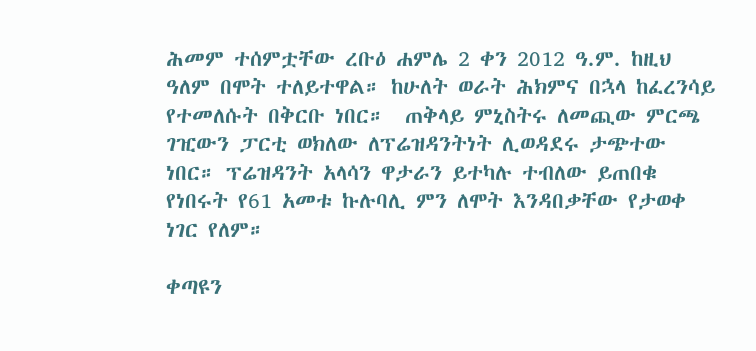ሕመም ተሰምቷቸው ረቡዕ ሐምሌ 2 ቀን 2012 ዓ.ም. ከዚህ ዓለም በሞት ተለይተዋል። ከሁለት ወራት ሕክምና በኋላ ከፈረንሳይ የተመለሱት በቅርቡ ነበር።  ጠቅላይ ምኒስትሩ ለመጪው ምርጫ ገዢውን ፓርቲ ወክለው ለፕሬዝዳንትነት ሊወዳደሩ ታጭተው ነበር። ፕሬዝዳንት አላሳን ዋታራን ይተካሉ ተብለው ይጠበቁ የነበሩት የ61 አመቱ ኩሉባሊ ምን ለሞት እንዳበቃቸው የታወቀ ነገር የለም።

ቀጣዩን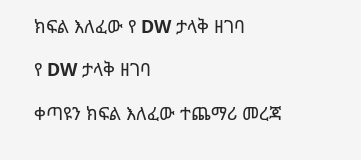ክፍል እለፈው የ DW ታላቅ ዘገባ

የ DW ታላቅ ዘገባ

ቀጣዩን ክፍል እለፈው ተጨማሪ መረጃ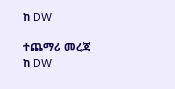ከ DW

ተጨማሪ መረጃ ከ DW